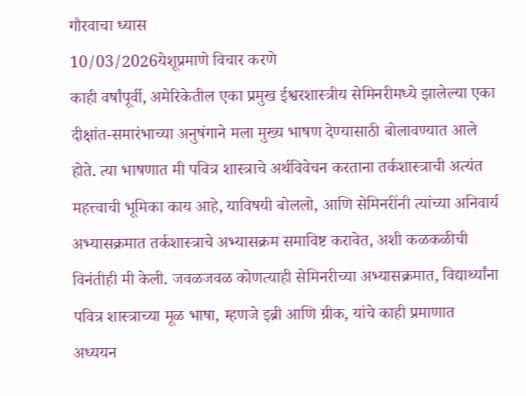गौरवाचा ध्यास
10/03/2026येशूप्रमाणे विचार करणे
काही वर्षांपूर्वी, अमेरिकेतील एका प्रमुख ईश्वरशास्त्रीय सेमिनरीमध्ये झालेल्या एका दीक्षांत-समारंभाच्या अनुषंगाने मला मुख्य भाषण देण्यासाठी बोलावण्यात आले होते. त्या भाषणात मी पवित्र शास्त्राचे अर्थविवेचन करताना तर्कशास्त्राची अत्यंत महत्त्वाची भूमिका काय आहे, याविषयी बोललो, आणि सेमिनरींनी त्यांच्या अनिवार्य अभ्यासक्रमात तर्कशास्त्राचे अभ्यासक्रम समाविष्ट करावेत, अशी कळकळीची विनंतीही मी केली. जवळजवळ कोणत्याही सेमिनरीच्या अभ्यासक्रमात, विद्यार्थ्यांना पवित्र शास्त्राच्या मूळ भाषा, म्हणजे इब्री आणि ग्रीक, यांचे काही प्रमाणात अध्ययन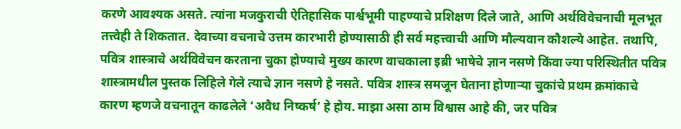करणे आवश्यक असते. त्यांना मजकुराची ऐतिहासिक पार्श्वभूमी पाहण्याचे प्रशिक्षण दिले जाते, आणि अर्थविवेचनाची मूलभूत तत्त्वेही ते शिकतात. देवाच्या वचनाचे उत्तम कारभारी होण्यासाठी ही सर्व महत्त्वाची आणि मौल्यवान कौशल्ये आहेत. तथापि, पवित्र शास्त्राचे अर्थविवेचन करताना चुका होण्याचे मुख्य कारण वाचकाला इब्री भाषेचे ज्ञान नसणे किंवा ज्या परिस्थितीत पवित्र शास्त्रामधील पुस्तक लिहिले गेले त्याचे ज्ञान नसणे हे नसते. पवित्र शास्त्र समजून घेताना होणाऱ्या चुकांचे प्रथम क्रमांकाचे कारण म्हणजे वचनातून काढलेले ‘अवैध निष्कर्ष’ हे होय. माझा असा ठाम विश्वास आहे की, जर पवित्र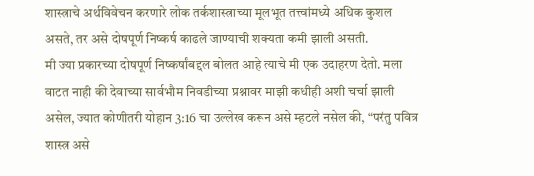शास्त्राचे अर्थविवेचन करणारे लोक तर्कशास्त्राच्या मूलभूत तत्त्वांमध्ये अधिक कुशल असते, तर असे दोषपूर्ण निष्कर्ष काढले जाण्याची शक्यता कमी झाली असती.
मी ज्या प्रकारच्या दोषपूर्ण निष्कर्षांबद्दल बोलत आहे त्याचे मी एक उदाहरण देतो. मला वाटत नाही की देवाच्या सार्वभौम निवडीच्या प्रश्नावर माझी कधीही अशी चर्चा झाली असेल, ज्यात कोणीतरी योहान 3:16 चा उल्लेख करून असे म्हटले नसेल की, “परंतु पवित्र शास्त्र असे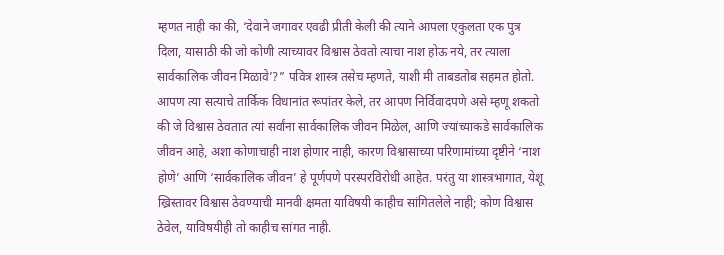म्हणत नाही का की, ‘देवाने जगावर एवढी प्रीती केली की त्याने आपला एकुलता एक पुत्र दिला, यासाठी की जो कोणी त्याच्यावर विश्वास ठेवतो त्याचा नाश होऊ नये, तर त्याला सार्वकालिक जीवन मिळावे’?” पवित्र शास्त्र तसेच म्हणते, याशी मी ताबडतोब सहमत होतो. आपण त्या सत्याचे तार्किक विधानांत रूपांतर केले, तर आपण निर्विवादपणे असे म्हणू शकतो की जे विश्वास ठेवतात त्यां सर्वांना सार्वकालिक जीवन मिळेल, आणि ज्यांच्याकडे सार्वकालिक जीवन आहे, अशा कोणाचाही नाश होणार नाही, कारण विश्वासाच्या परिणामांच्या दृष्टीने ‘नाश होणे’ आणि ‘सार्वकालिक जीवन’ हे पूर्णपणे परस्परविरोधी आहेत. परंतु या शास्त्रभागात, येशू ख्रिस्तावर विश्वास ठेवण्याची मानवी क्षमता याविषयी काहीच सांगितलेले नाही; कोण विश्वास ठेवेल, याविषयीही तो काहीच सांगत नाही.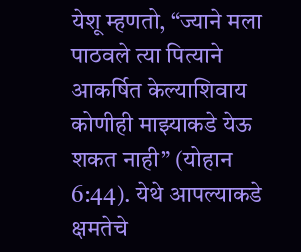येशू म्हणतो, “ज्याने मला पाठवले त्या पित्याने आकर्षित केल्याशिवाय कोणीही माझ्याकडे येऊ शकत नाही” (योहान 6:44). येथे आपल्याकडे क्षमतेचे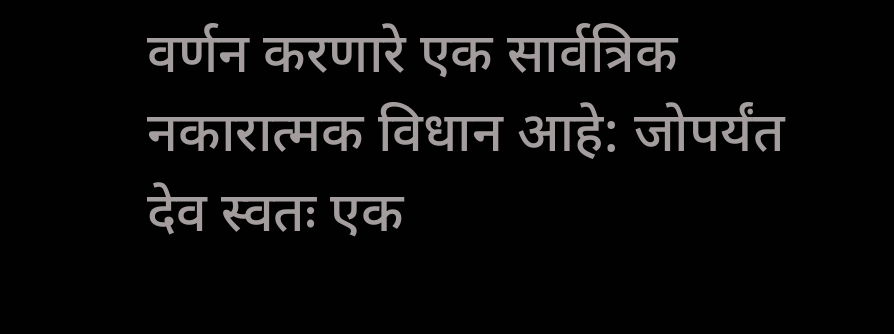वर्णन करणारे एक सार्वत्रिक नकारात्मक विधान आहे: जोपर्यंत देव स्वतः एक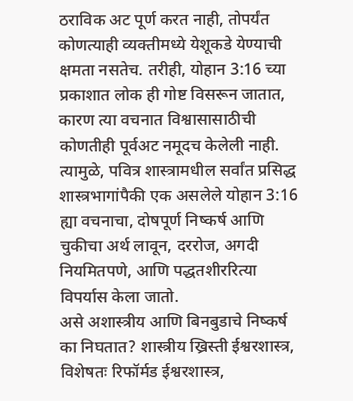ठराविक अट पूर्ण करत नाही, तोपर्यंत कोणत्याही व्यक्तीमध्ये येशूकडे येण्याची क्षमता नसतेच. तरीही, योहान 3:16 च्या प्रकाशात लोक ही गोष्ट विसरून जातात, कारण त्या वचनात विश्वासासाठीची कोणतीही पूर्वअट नमूदच केलेली नाही. त्यामुळे, पवित्र शास्त्रामधील सर्वांत प्रसिद्ध शास्त्रभागांपैकी एक असलेले योहान 3:16 ह्या वचनाचा, दोषपूर्ण निष्कर्ष आणि चुकीचा अर्थ लावून, दररोज, अगदी नियमितपणे, आणि पद्धतशीररित्या विपर्यास केला जातो.
असे अशास्त्रीय आणि बिनबुडाचे निष्कर्ष का निघतात? शास्त्रीय ख्रिस्ती ईश्वरशास्त्र, विशेषतः रिफॉर्मड ईश्वरशास्त्र,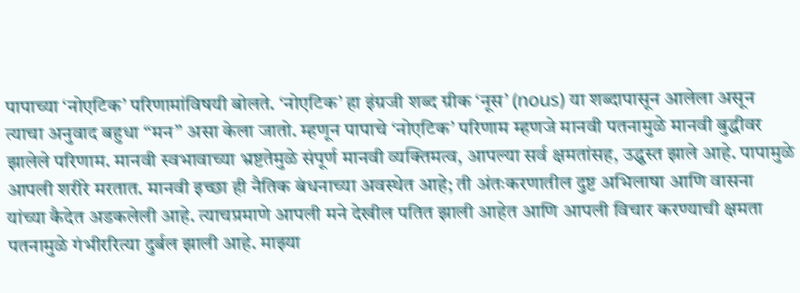पापाच्या ‘नोएटिक’ परिणामांविषयी बोलते. ‘नोएटिक’ हा इंग्रजी शब्द ग्रीक ‘नूस’ (nous) या शब्दापासून आलेला असून त्याचा अनुवाद बहुधा “मन” असा केला जातो. म्हणून पापाचे ‘नोएटिक’ परिणाम म्हणजे मानवी पतनामुळे मानवी बुद्धीवर झालेले परिणाम. मानवी स्वभावाच्या भ्रष्टतेमुळे संपूर्ण मानवी व्यक्तिमत्व, आपल्या सर्व क्षमतांसह, उद्ध्वस्त झाले आहे. पापामुळे आपली शरीरे मरतात. मानवी इच्छा ही नैतिक बंधनाच्या अवस्थेत आहे; ती अंतःकरणातील दुष्ट अभिलाषा आणि वासना यांच्या कैदेत अडकलेली आहे. त्याचप्रमाणे आपली मने देखील पतित झाली आहेत आणि आपली विचार करण्याची क्षमता पतनामुळे गंभीररित्या दुर्बल झाली आहे. माझ्या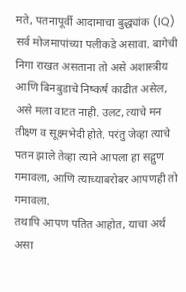मते, पतनापूर्वी आदामाचा बुद्ध्यांक (IQ) सर्व मोजमापांच्या पलीकडे असावा. बागेची निगा राखत असताना तो असे अशास्त्रीय आणि बिनबुडाचे निष्कर्ष काढीत असेल, असे मला वाटत नाही. उलट, त्याचे मन तीक्ष्ण व सूक्ष्मभेदी होते. परंतु जेव्हा त्याचे पतन झाले तेव्हा त्याने आपला हा सद्गुण गमावला, आणि त्याच्याबरोबर आपणही तो गमावला.
तथापि आपण पतित आहोत, याचा अर्थ असा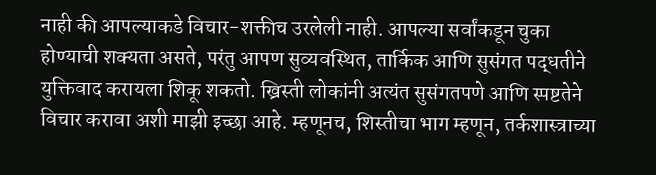नाही की आपल्याकडे विचार-शक्तीच उरलेली नाही. आपल्या सर्वांकडून चुका होण्याची शक्यता असते, परंतु आपण सुव्यवस्थित, तार्किक आणि सुसंगत पद्धतीने युक्तिवाद करायला शिकू शकतो. ख्रिस्ती लोकांनी अत्यंत सुसंगतपणे आणि स्पष्टतेने विचार करावा अशी माझी इच्छा आहे. म्हणूनच, शिस्तीचा भाग म्हणून, तर्कशास्त्राच्या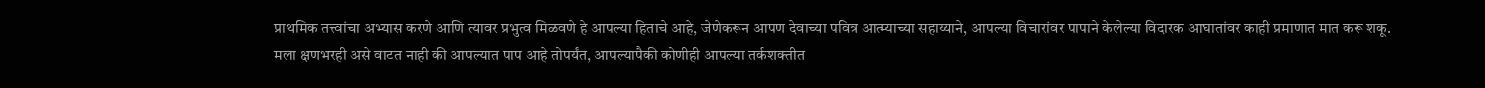प्राथमिक तत्त्वांचा अभ्यास करणे आणि त्यावर प्रभुत्व मिळवणे हे आपल्या हिताचे आहे, जेणेकरून आपण देवाच्या पवित्र आत्म्याच्या सहाय्याने, आपल्या विचारांवर पापाने केलेल्या विदारक आघातांवर काही प्रमाणात मात करू शकू.
मला क्षणभरही असे वाटत नाही की आपल्यात पाप आहे तोपर्यंत, आपल्यापैकी कोणीही आपल्या तर्कशक्तीत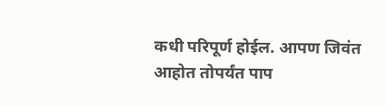कधी परिपूर्ण होईल. आपण जिवंत आहोत तोपर्यंत पाप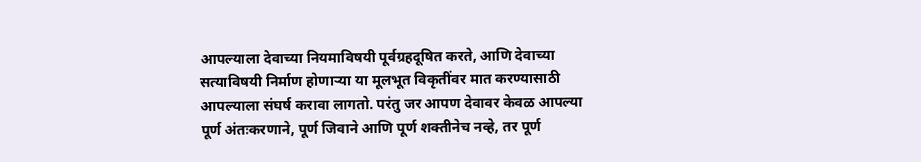आपल्याला देवाच्या नियमाविषयी पूर्वग्रहदूषित करते, आणि देवाच्या सत्याविषयी निर्माण होणाऱ्या या मूलभूत विकृतींवर मात करण्यासाठी आपल्याला संघर्ष करावा लागतो. परंतु जर आपण देवावर केवळ आपल्या पूर्ण अंतःकरणाने, पूर्ण जिवाने आणि पूर्ण शक्तीनेच नव्हे, तर पूर्ण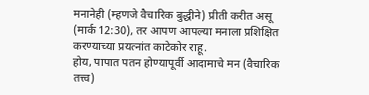मनानेही (म्हणजे वैचारिक बुद्धीने) प्रीती करीत असू (मार्क 12:30), तर आपण आपल्या मनाला प्रशिक्षित करण्याच्या प्रयत्नांत काटेकोर राहू.
होय, पापात पतन होण्यापूर्वी आदामाचे मन (वैचारिक तत्त्व)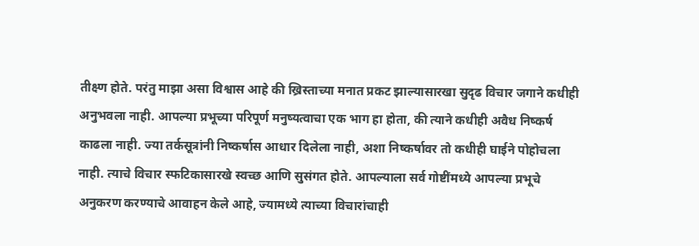तीक्ष्ण होते. परंतु माझा असा विश्वास आहे की ख्रिस्ताच्या मनात प्रकट झाल्यासारखा सुदृढ विचार जगाने कधीही अनुभवला नाही. आपल्या प्रभूच्या परिपूर्ण मनुष्यत्वाचा एक भाग हा होता, की त्याने कधीही अवैध निष्कर्ष काढला नाही. ज्या तर्कसूत्रांनी निष्कर्षास आधार दिलेला नाही, अशा निष्कर्षावर तो कधीही घाईने पोहोचला नाही. त्याचे विचार स्फटिकासारखे स्वच्छ आणि सुसंगत होते. आपल्याला सर्व गोष्टींमध्ये आपल्या प्रभूचे अनुकरण करण्याचे आवाहन केले आहे, ज्यामध्ये त्याच्या विचारांचाही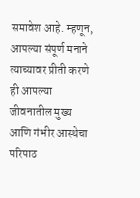समावेश आहे. म्हणून, आपल्या संपूर्ण मनाने त्याच्यावर प्रीती करणे ही आपल्या जीवनातील मुख्य आणि गंभीर आस्थेचा परिपाठ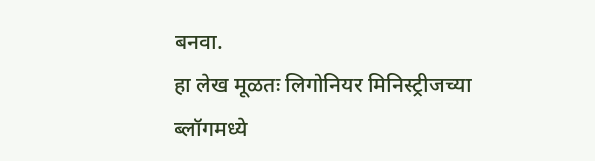बनवा.
हा लेख मूळतः लिगोनियर मिनिस्ट्रीजच्या ब्लॉगमध्ये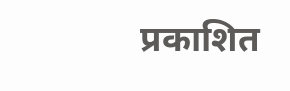प्रकाशित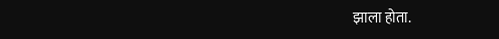झाला होता.